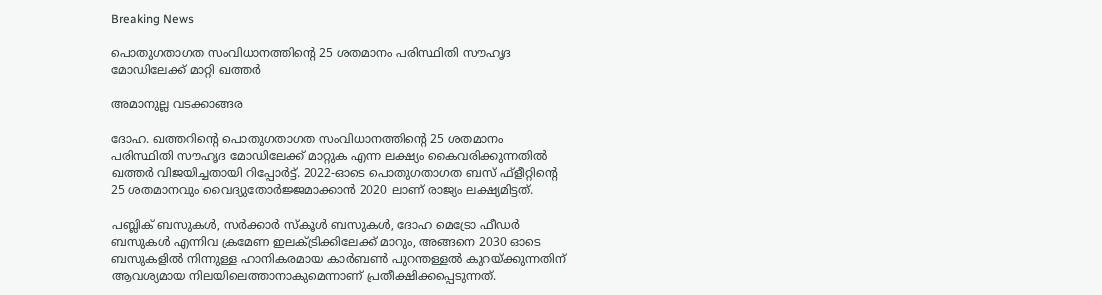Breaking News

പൊതുഗതാഗത സംവിധാനത്തിന്റെ 25 ശതമാനം പരിസ്ഥിതി സൗഹൃദ മോഡിലേക്ക് മാറ്റി ഖത്തര്‍

അമാനുല്ല വടക്കാങ്ങര

ദോഹ. ഖത്തറിന്റെ പൊതുഗതാഗത സംവിധാനത്തിന്റെ 25 ശതമാനം പരിസ്ഥിതി സൗഹൃദ മോഡിലേക്ക് മാറ്റുക എന്ന ലക്ഷ്യം കൈവരിക്കുന്നതില്‍ ഖത്തര്‍ വിജയിച്ചതായി റിപ്പോര്‍ട്ട്. 2022-ഓടെ പൊതുഗതാഗത ബസ് ഫ്‌ളീറ്റിന്റെ 25 ശതമാനവും വൈദ്യുതോര്‍ജ്ജമാക്കാന്‍ 2020 ലാണ് രാജ്യം ലക്ഷ്യമിട്ടത്.

പബ്ലിക് ബസുകള്‍, സര്‍ക്കാര്‍ സ്‌കൂള്‍ ബസുകള്‍, ദോഹ മെട്രോ ഫീഡര്‍ ബസുകള്‍ എന്നിവ ക്രമേണ ഇലക്ട്രിക്കിലേക്ക് മാറും, അങ്ങനെ 2030 ഓടെ ബസുകളില്‍ നിന്നുള്ള ഹാനികരമായ കാര്‍ബണ്‍ പുറന്തള്ളല്‍ കുറയ്ക്കുന്നതിന് ആവശ്യമായ നിലയിലെത്താനാകുമെന്നാണ് പ്രതീക്ഷിക്കപ്പെടുന്നത്.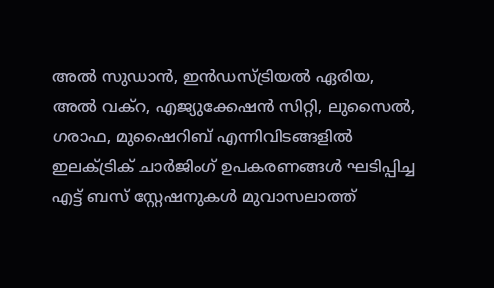അല്‍ സുഡാന്‍, ഇന്‍ഡസ്ട്രിയല്‍ ഏരിയ, അല്‍ വക്റ, എജ്യുക്കേഷന്‍ സിറ്റി, ലുസൈല്‍, ഗരാഫ, മുഷൈറിബ് എന്നിവിടങ്ങളില്‍ ഇലക്ട്രിക് ചാര്‍ജിംഗ് ഉപകരണങ്ങള്‍ ഘടിപ്പിച്ച എട്ട് ബസ് സ്റ്റേഷനുകള്‍ മുവാസലാത്ത്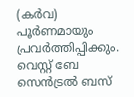(കര്‍വ) പൂര്‍ണമായും പ്രവര്‍ത്തിപ്പിക്കും. വെസ്റ്റ് ബേ സെന്‍ട്രല്‍ ബസ്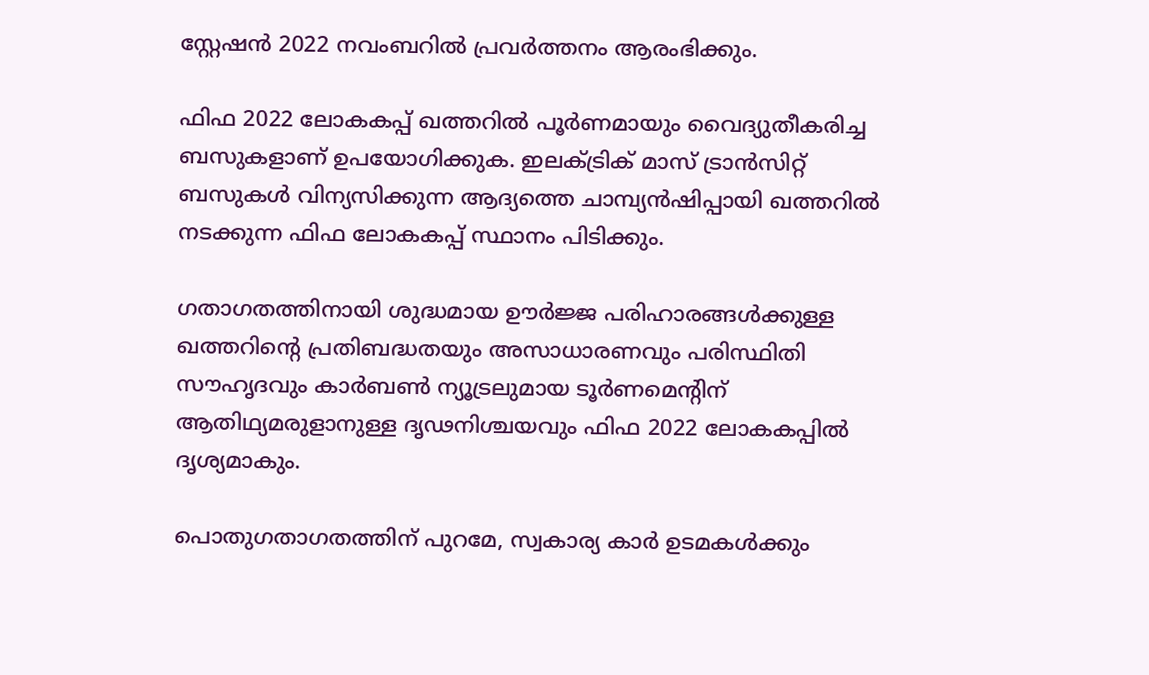സ്റ്റേഷന്‍ 2022 നവംബറില്‍ പ്രവര്‍ത്തനം ആരംഭിക്കും.

ഫിഫ 2022 ലോകകപ്പ് ഖത്തറില്‍ പൂര്‍ണമായും വൈദ്യുതീകരിച്ച ബസുകളാണ് ഉപയോഗിക്കുക. ഇലക്ട്രിക് മാസ് ട്രാന്‍സിറ്റ് ബസുകള്‍ വിന്യസിക്കുന്ന ആദ്യത്തെ ചാമ്പ്യന്‍ഷിപ്പായി ഖത്തറില്‍ നടക്കുന്ന ഫിഫ ലോകകപ്പ് സ്ഥാനം പിടിക്കും.

ഗതാഗതത്തിനായി ശുദ്ധമായ ഊര്‍ജ്ജ പരിഹാരങ്ങള്‍ക്കുള്ള ഖത്തറിന്റെ പ്രതിബദ്ധതയും അസാധാരണവും പരിസ്ഥിതി സൗഹൃദവും കാര്‍ബണ്‍ ന്യൂട്രലുമായ ടൂര്‍ണമെന്റിന് ആതിഥ്യമരുളാനുള്ള ദൃഢനിശ്ചയവും ഫിഫ 2022 ലോകകപ്പില്‍ ദൃശ്യമാകും.

പൊതുഗതാഗതത്തിന് പുറമേ, സ്വകാര്യ കാര്‍ ഉടമകള്‍ക്കും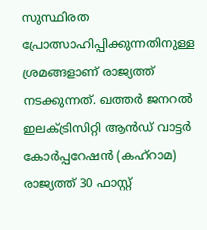സുസ്ഥിരത പ്രോത്സാഹിപ്പിക്കുന്നതിനുള്ള ശ്രമങ്ങളാണ് രാജ്യത്ത് നടക്കുന്നത്. ഖത്തര്‍ ജനറല്‍ ഇലക്ട്രിസിറ്റി ആന്‍ഡ് വാട്ടര്‍ കോര്‍പ്പറേഷന്‍ (കഹ്റാമ) രാജ്യത്ത് 30 ഫാസ്റ്റ്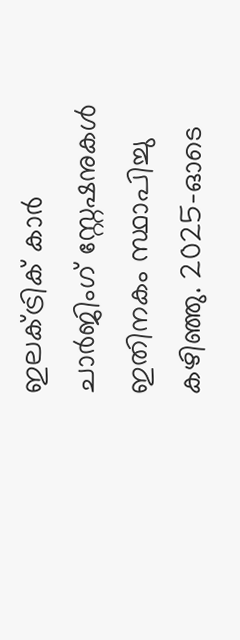ഇലക്ട്രിക് കാര്‍ ചാര്‍ജിംഗ് സ്റ്റേഷനുകള്‍ ഇതിനകം സ്ഥാപിച്ചു കഴിഞ്ഞു. 2025-ഓടെ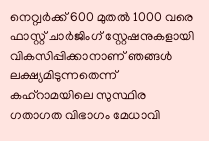നെറ്റ്വര്‍ക്ക് 600 മുതല്‍ 1000 വരെ ഫാസ്റ്റ് ചാര്‍ജിംഗ് സ്റ്റേഷനുകളായി വികസിപ്പിക്കാനാണ് ഞങ്ങള്‍ ലക്ഷ്യമിടുന്നതെന്ന് കഹ്റാമയിലെ സുസ്ഥിര ഗതാഗത വിഭാഗം മേധാവി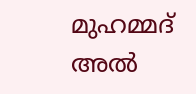മുഹമ്മദ് അല്‍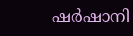ഷര്‍ഷാനി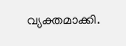വ്യക്തമാക്കി.